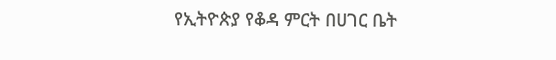የኢትዮጵያ የቆዳ ምርት በሀገር ቤት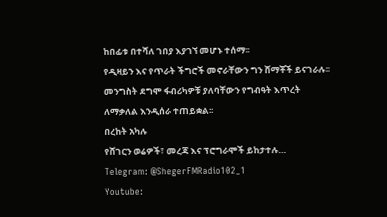ከበፊቱ በተሻለ ገበያ እያገኘ መሆኑ ተሰማ፡፡
የዲዛይን እና የጥራት ችግሮች መኖራቸውን ግን ሸማቾች ይናገራሉ፡፡
መንግስት ደግሞ ፋብሪካዎቹ ያለባቸውን የግብዓት እጥረት ለማቃለል እንዲሰራ ተጠይቋል፡፡
በረከት አካሉ
የሸገርን ወሬዎች፣ መረጃ እና ፕሮግራሞች ይከታተሉ…
Telegram: @ShegerFMRadio102_1
Youtube: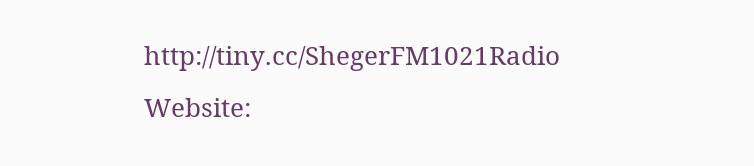http://tiny.cc/ShegerFM1021Radio
Website: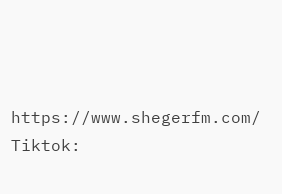https://www.shegerfm.com/
Tiktok: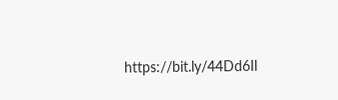https://bit.ly/44Dd6Il